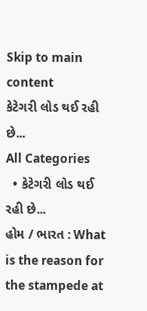Skip to main content
કેટેગરી લોડ થઈ રહી છે...
All Categories
  • કેટેગરી લોડ થઈ રહી છે...
હોમ / ભારત : What is the reason for the stampede at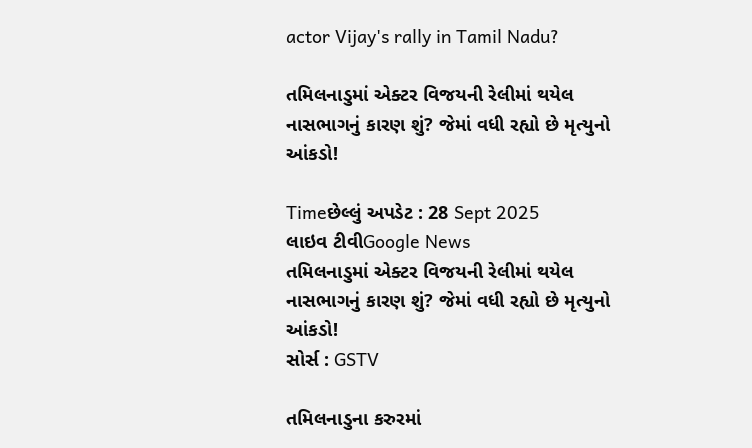actor Vijay's rally in Tamil Nadu?

તમિલનાડુમાં એક્ટર વિજયની રેલીમાં થયેલ નાસભાગનું કારણ શું? જેમાં વધી રહ્યો છે મૃત્યુનો આંકડો!

Timeછેલ્લું અપડેટ : 28 Sept 2025
લાઇવ ટીવીGoogle News
તમિલનાડુમાં એક્ટર વિજયની રેલીમાં થયેલ નાસભાગનું કારણ શું? જેમાં વધી રહ્યો છે મૃત્યુનો આંકડો!
સોર્સ : GSTV

તમિલનાડુના કરુરમાં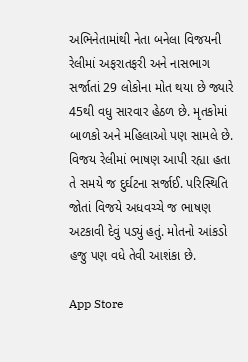અભિનેતામાંથી નેતા બનેલા વિજયની રેલીમાં અફરાતફરી અને નાસભાગ સર્જાતાં 29 લોકોના મોત થયા છે જ્યારે 45થી વધુ સારવાર હેઠળ છે. મૃતકોમાં બાળકો અને મહિલાઓ પણ સામલે છે. વિજય રેલીમાં ભાષણ આપી રહ્યા હતા તે સમયે જ દુર્ઘટના સર્જાઈ. પરિસ્થિતિ જોતાં વિજયે અધવચ્ચે જ ભાષણ અટકાવી દેવું પડ્યું હતું. મોતનો આંકડો હજુ પણ વધે તેવી આશંકા છે.

App Store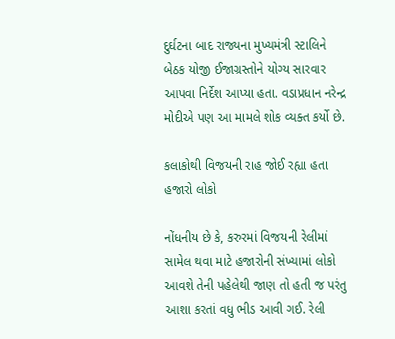દુર્ઘટના બાદ રાજ્યના મુખ્યમંત્રી સ્ટાલિને બેઠક યોજી ઈજાગ્રસ્તોને યોગ્ય સારવાર આપવા નિર્દેશ આપ્યા હતા. વડાપ્રધાન નરેન્દ્ર મોદીએ પણ આ મામલે શોક વ્યક્ત કર્યો છે.

કલાકોથી વિજયની રાહ જોઈ રહ્યા હતા હજારો લોકો

નોંધનીય છે કે, કરુરમાં વિજયની રેલીમાં સામેલ થવા માટે હજારોની સંખ્યામાં લોકો આવશે તેની પહેલેથી જાણ તો હતી જ પરંતુ આશા કરતાં વધુ ભીડ આવી ગઈ. રેલી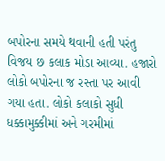બપોરના સમયે થવાની હતી પરંતુ વિજય છ કલાક મોડા આવ્યા. હજારો લોકો બપોરના જ રસ્તા પર આવી ગયા હતા. લોકો કલાકો સુધી ધક્કામુક્કીમાં અને ગરમીમાં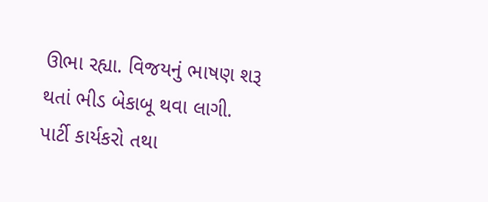ઊભા રહ્યા. વિજયનું ભાષણ શરૂ થતાં ભીડ બેકાબૂ થવા લાગી. પાર્ટી કાર્યકરો તથા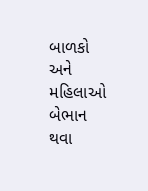બાળકો અને મહિલાઓ બેભાન થવા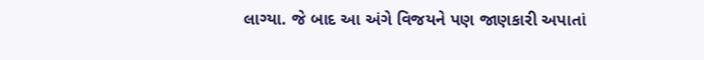લાગ્યા. જે બાદ આ અંગે વિજયને પણ જાણકારી અપાતાં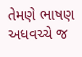તેમણે ભાષણ અધવચ્ચે જ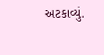અટકાવ્યું.